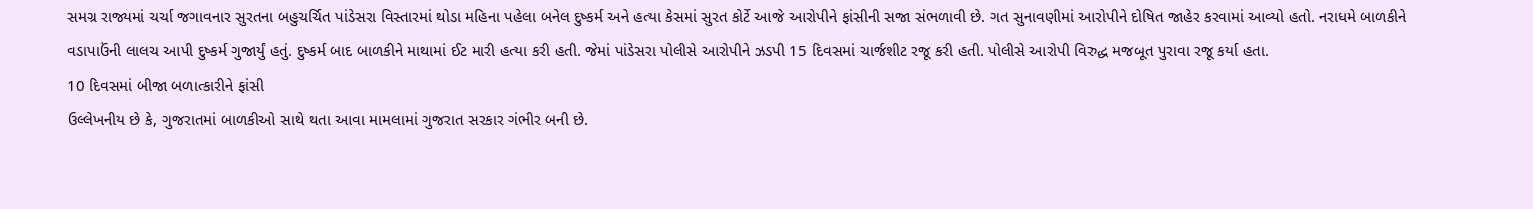સમગ્ર રાજ્યમાં ચર્ચા જગાવનાર સુરતના બહુચર્ચિત પાંડેસરા વિસ્તારમાં થોડા મહિના પહેલા બનેલ દુષ્કર્મ અને હત્યા કેસમાં સુરત કોર્ટે આજે આરોપીને ફાંસીની સજા સંભળાવી છે. ગત સુનાવણીમાં આરોપીને દોષિત જાહેર કરવામાં આવ્યો હતો. નરાધમે બાળકીને વડાપાઉંની લાલચ આપી દુષ્કર્મ ગુજાર્યું હતું. દુષ્કર્મ બાદ બાળકીને માથામાં ઈટ મારી હત્યા કરી હતી. જેમાં પાંડેસરા પોલીસે આરોપીને ઝડપી 15 દિવસમાં ચાર્જશીટ રજૂ કરી હતી. પોલીસે આરોપી વિરુદ્ધ મજબૂત પુરાવા રજૂ કર્યા હતા.
10 દિવસમાં બીજા બળાત્કારીને ફાંસી
ઉલ્લેખનીય છે કે, ગુજરાતમાં બાળકીઓ સાથે થતા આવા મામલામાં ગુજરાત સરકાર ગંભીર બની છે.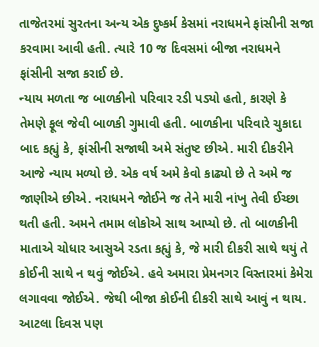તાજેતરમાં સુરતના અન્ય એક દુષ્કર્મ કેસમાં નરાધમને ફાંસીની સજા કરવામા આવી હતી. ત્યારે 10 જ દિવસમાં બીજા નરાધમને ફાંસીની સજા કરાઈ છે.
ન્યાય મળતા જ બાળકીનો પરિવાર રડી પડ્યો હતો, કારણે કે તેમણે ફૂલ જેવી બાળકી ગુમાવી હતી. બાળકીના પરિવારે ચુકાદા બાદ કહ્યું કે, ફાંસીની સજાથી અમે સંતુષ્ટ છીએ. મારી દીકરીને આજે ન્યાય મળ્યો છે. એક વર્ષ અમે કેવો કાઢ્યો છે તે અમે જ જાણીએ છીએ. નરાધમને જોઈને જ તેને મારી નાંખુ તેવી ઈચ્છા થતી હતી. અમને તમામ લોકોએ સાથ આપ્યો છે. તો બાળકીની માતાએ ચોધાર આસુએ રડતા કહ્યું કે, જે મારી દીકરી સાથે થયું તે કોઈની સાથે ન થવું જોઈએ. હવે અમારા પ્રેમનગર વિસ્તારમાં કેમેરા લગાવવા જોઈએ. જેથી બીજા કોઈની દીકરી સાથે આવું ન થાય. આટલા દિવસ પણ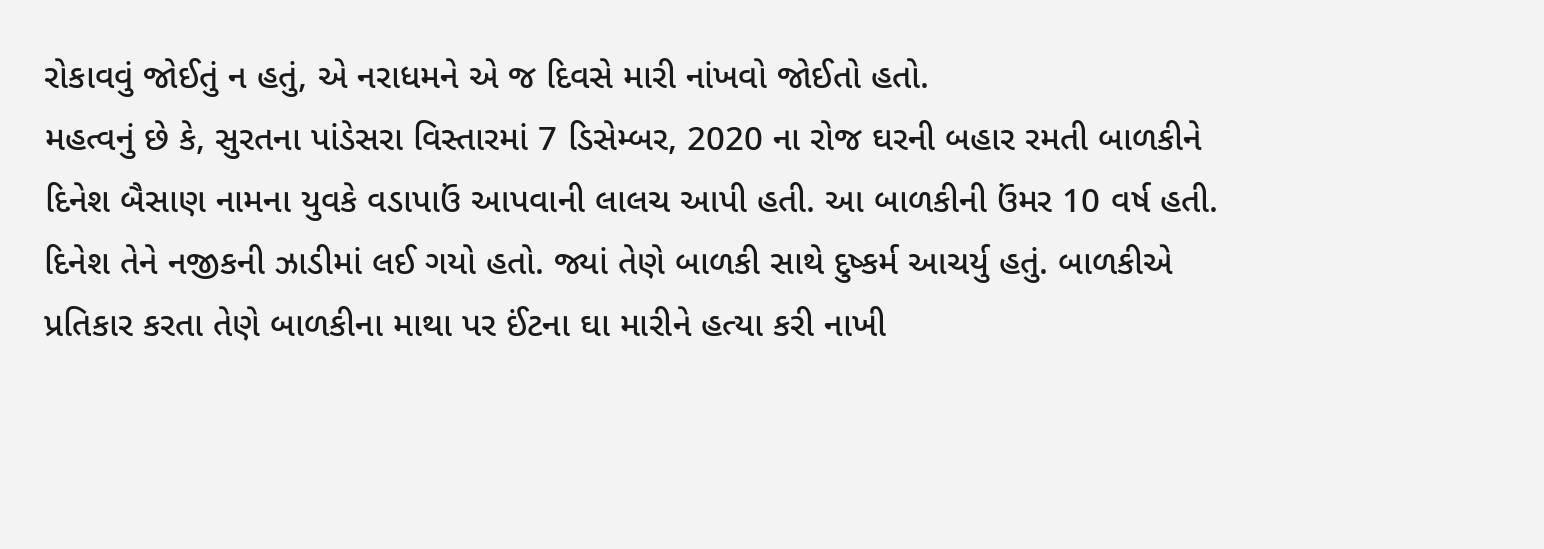રોકાવવું જોઈતું ન હતું, એ નરાધમને એ જ દિવસે મારી નાંખવો જોઈતો હતો.
મહત્વનું છે કે, સુરતના પાંડેસરા વિસ્તારમાં 7 ડિસેમ્બર, 2020 ના રોજ ઘરની બહાર રમતી બાળકીને દિનેશ બૈસાણ નામના યુવકે વડાપાઉં આપવાની લાલચ આપી હતી. આ બાળકીની ઉંમર 10 વર્ષ હતી. દિનેશ તેને નજીકની ઝાડીમાં લઈ ગયો હતો. જ્યાં તેણે બાળકી સાથે દુષ્કર્મ આચર્યુ હતું. બાળકીએ પ્રતિકાર કરતા તેણે બાળકીના માથા પર ઈંટના ઘા મારીને હત્યા કરી નાખી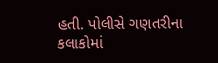હતી. પોલીસે ગણતરીના કલાકોમાં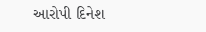આરોપી દિનેશ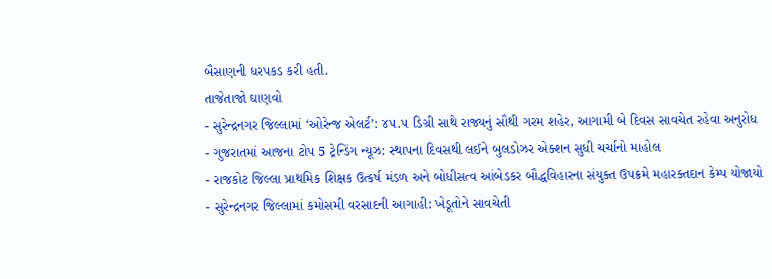બૈસાણની ધરપકડ કરી હતી.
તાજેતાજો ઘાણવો
- સુરેન્દ્રનગર જિલ્લામાં ‘ઓરેન્જ એલર્ટ’: ૪૫.૫ ડિગ્રી સાથે રાજ્યનું સૌથી ગરમ શહેર, આગામી બે દિવસ સાવચેત રહેવા અનુરોધ
- ગુજરાતમાં આજના ટોપ 5 ટ્રેન્ડિંગ ન્યૂઝ: સ્થાપના દિવસથી લઈને બુલડોઝર એક્શન સુધી ચર્ચાનો માહોલ
- રાજકોટ જિલ્લા પ્રાથમિક શિક્ષક ઉત્કર્ષ મંડળ અને બોધીસત્વ આંબેડકર બૌદ્ધવિહારના સંયુક્ત ઉપક્રમે મહારક્તદાન કેમ્પ યોજાયો
- સુરેન્દ્રનગર જિલ્લામાં કમોસમી વરસાદની આગાહી: ખેડૂતોને સાવચેતી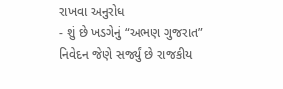રાખવા અનુરોધ
- શું છે ખડગેનું “અભણ ગુજરાત” નિવેદન જેણે સર્જ્યું છે રાજકીય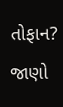તોફાન? જાણો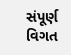સંપૂર્ણ વિગત